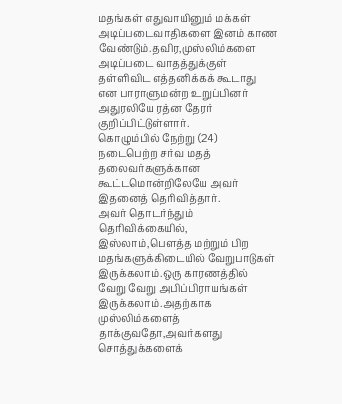மதங்கள் எதுவாயினும் மக்கள் அடிப்படைவாதிகளை இனம் காண வேண்டும்.தவிர,முஸ்லிம்களை அடிப்படை வாதத்துக்குள் தள்ளிவிட எத்தனிக்கக் கூடாது என பாராளுமன்ற உறுப்பினர் அதுரலியே ரத்ன தேரர் குறிப்பிட்டுள்ளார்.
கொழும்பில் நேற்று (24) நடைபெற்ற சர்வ மதத் தலைவர்களுக்கான கூட்டமொன்றிலேயே அவர் இதனைத் தெரிவித்தார்.
அவர் தொடர்ந்தும் தெரிவிக்கையில்,
இஸ்லாம்,பெளத்த மற்றும் பிற மதங்களுக்கிடையில் வேறுபாடுகள் இருக்கலாம்.ஒரு காரணத்தில் வேறு வேறு அபிப்பிராயங்கள் இருக்கலாம்.அதற்காக முஸ்லிம்களைத் தாக்குவதோ,அவர்களது சொத்துக்களைக்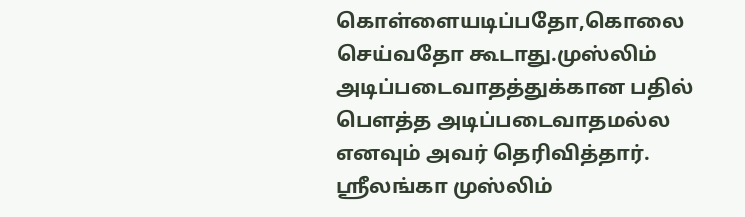கொள்ளையடிப்பதோ,கொலை செய்வதோ கூடாது.முஸ்லிம் அடிப்படைவாதத்துக்கான பதில் பெளத்த அடிப்படைவாதமல்ல எனவும் அவர் தெரிவித்தார்.
ஶ்ரீலங்கா முஸ்லிம்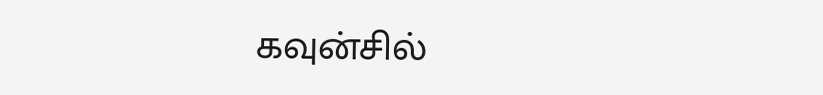கவுன்சில்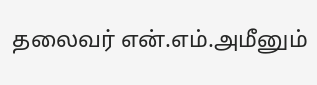தலைவர் என்.எம்.அமீனும்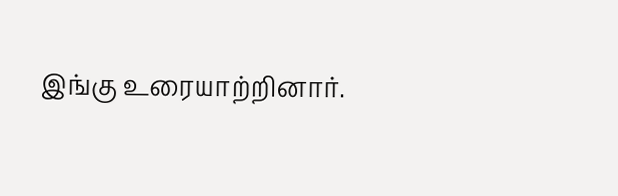இங்கு உரையாற்றினார்.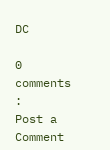DC

0 comments :
Post a Comment